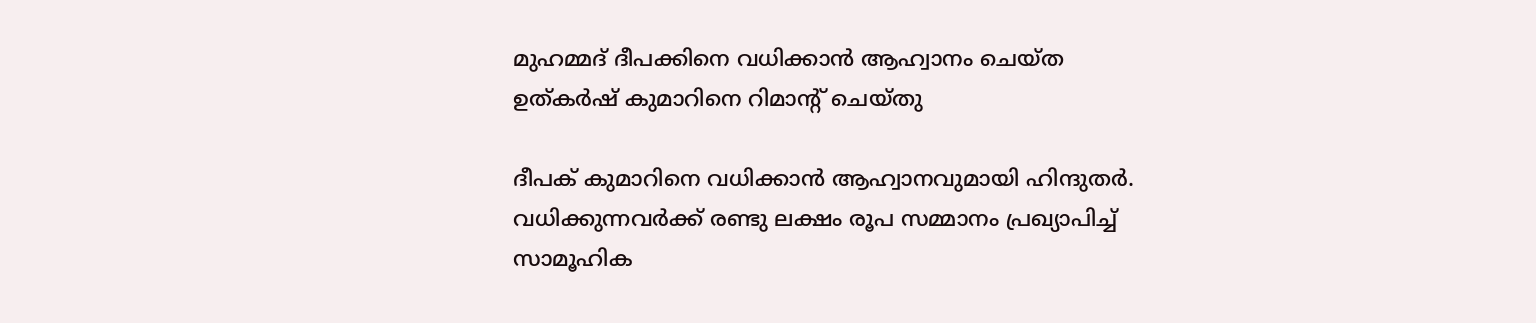മുഹമ്മദ്‌ ദീപക്കിനെ വധിക്കാൻ ആഹ്വാനം ചെയ്ത ഉത്കർഷ് കുമാറിനെ റിമാന്റ് ചെയ്തു

ദീപക് കുമാറിനെ വധിക്കാൻ ആഹ്വാനവുമായി ഹിന്ദുതർ. വധിക്കുന്നവർക്ക് രണ്ടു ലക്ഷം രൂപ സമ്മാനം പ്രഖ്യാപിച്ച് സാമൂഹിക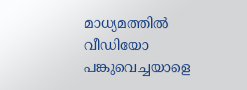മാധ്യമത്തിൽ വീഡിയോ പങ്കുവെച്ചയാളെ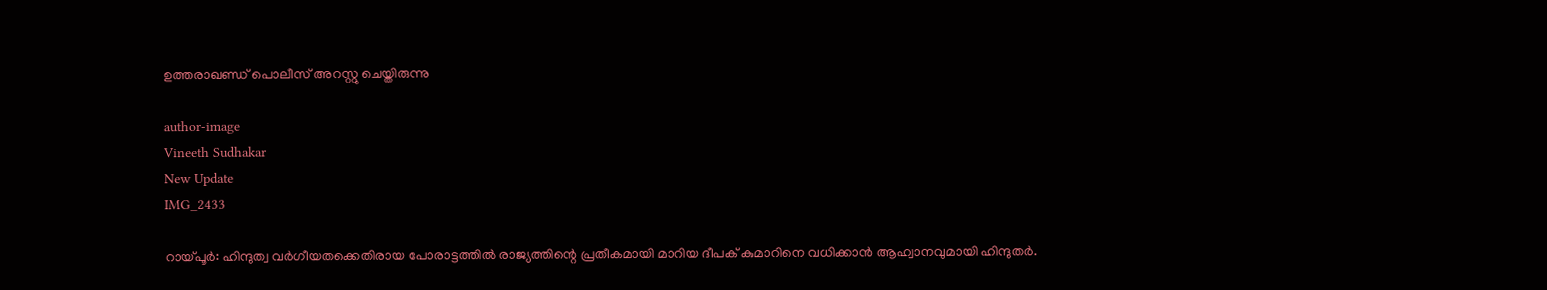ഉത്തരാഖണ്ഡ് പൊലീസ് അറസ്റ്റു ചെയ്തിരുന്നു

author-image
Vineeth Sudhakar
New Update
IMG_2433

റായ്പൂർ: ഹിന്ദുത്വ വർഗീയതക്കെതിരായ പോരാട്ടത്തിൽ രാജ്യത്തിന്റെ പ്രതീകമായി മാറിയ ദീപക് കുമാറിനെ വധിക്കാൻ ആഹ്വാനവുമായി ഹിന്ദുതർ.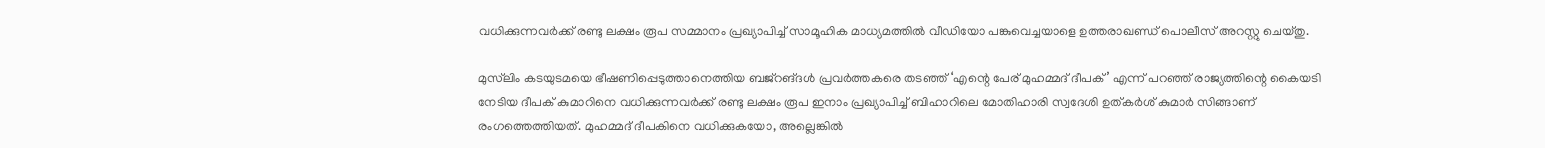വധിക്കുന്നവർക്ക് രണ്ടു ലക്ഷം രൂപ സമ്മാനം പ്രഖ്യാപിച്ച് സാമൂഹിക മാധ്യമത്തിൽ വീഡിയോ പങ്കുവെച്ചയാളെ ഉത്തരാഖണ്ഡ് പൊലീസ് അറസ്റ്റു ചെയ്തു.

മുസ്‍ലിം കടയുടമയെ ഭീഷണിപ്പെടുത്താനെത്തിയ ബജ്റങ്ദൾ പ്രവർത്തകരെ തടഞ്ഞ് ‘എന്റെ പേര് മുഹമ്മദ് ദീപക്’ എന്ന് പറഞ്ഞ് രാജ്യത്തിന്റെ കൈയടി നേടിയ ദീപക് കുമാറിനെ വധിക്കുന്നവർക്ക് രണ്ടു ലക്ഷം രൂപ ഇനാം പ്രഖ്യാപിച്ച് ബിഹാറിലെ മോതിഹാരി സ്വദേശി ഉത്കർശ് കുമാർ സിങ്ങാണ് രംഗത്തെത്തിയത്. മുഹമ്മദ് ദീപകിനെ വധിക്കുകയോ, അല്ലെങ്കിൽ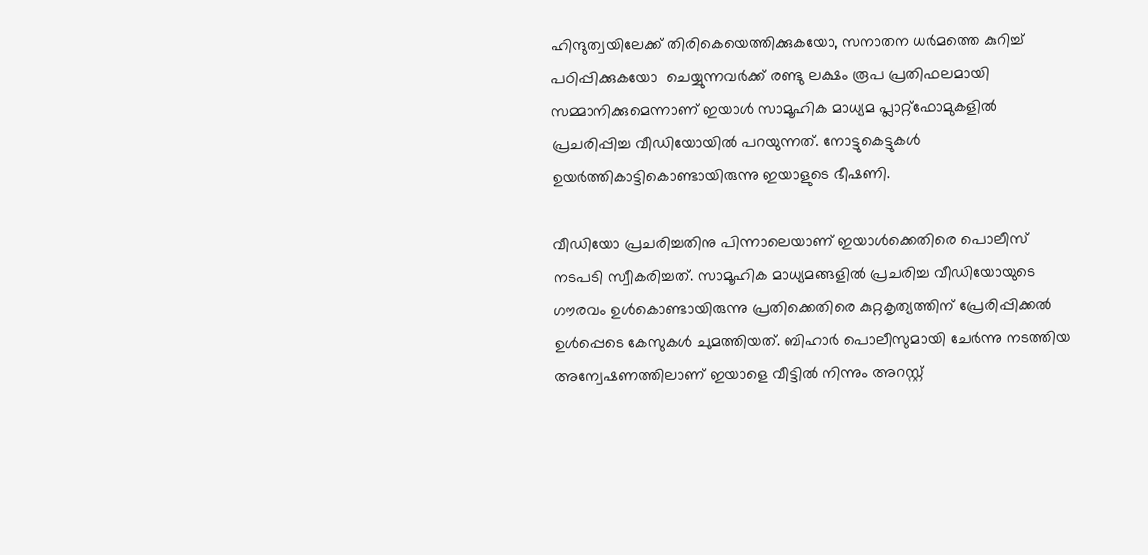ഹിന്ദുത്വയിലേക്ക് തിരികെയെത്തിക്കുകയോ, സനാതന ധർമത്തെ കുറിച്ച് പഠിപ്പിക്കുകയോ  ചെയ്യുന്നവർക്ക് രണ്ടു ലക്ഷം രൂപ പ്രതിഫലമായി സമ്മാനിക്കുമെന്നാണ് ഇയാൾ സാമൂഹിക മാധ്യമ പ്ലാറ്റ്ഫോമുകളിൽ പ്രചരിപ്പിച്ച വീഡിയോയിൽ പറയുന്നത്. നോട്ടുകെട്ടുകൾ ഉയർത്തികാട്ടികൊണ്ടായിരുന്നു ഇയാളുടെ ഭീഷണി.

വീഡിയോ പ്രചരിച്ചതിനു പിന്നാലെയാണ് ഇയാൾക്കെതിരെ പൊലീസ് നടപടി സ്വീകരിച്ചത്. സാമൂഹിക മാധ്യമങ്ങളിൽ പ്രചരിച്ച വീഡിയോയുടെ ഗൗരവം ഉൾകൊണ്ടായിരുന്നു പ്രതിക്കെതിരെ കുറ്റകൃത്യത്തിന് പ്രേരിപ്പിക്കൽ ഉൾപ്പെടെ കേസുകൾ ചുമത്തിയത്. ബിഹാർ പൊലീസുമായി ചേർന്നു നടത്തിയ അന്വേഷണത്തിലാണ് ഇയാളെ വീട്ടിൽ നിന്നും അറസ്റ്റ്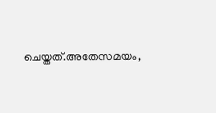ചെയ്തത്.അതേസമയം,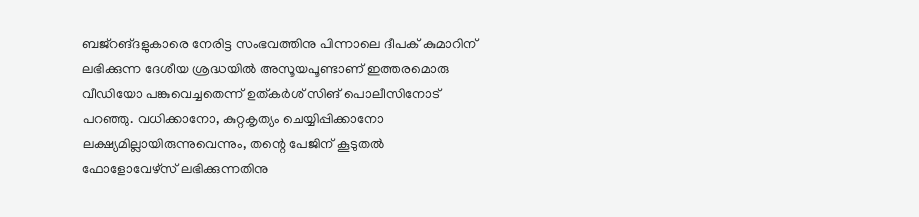ബജ്റങ്ദളുകാരെ നേരിട്ട സംഭവത്തിനു പിന്നാലെ ദീപക് കുമാറിന് ലഭിക്കുന്ന ദേശീയ ശ്രദ്ധയിൽ അസൂയപൂണ്ടാണ് ഇത്തരമൊരു വീഡിയോ പങ്കുവെച്ചതെന്ന് ഉത്കർശ് സിങ് പൊലീസിനോട് പറഞ്ഞു. വധിക്കാനോ, കുറ്റകൃത്യം ചെയ്യിപ്പിക്കാനോ ലക്ഷ്യമില്ലായിരുന്നുവെന്നും, തന്റെ പേജിന് കൂടുതൽ ഫോളോവേഴ്സ് ലഭിക്കുന്നതിനു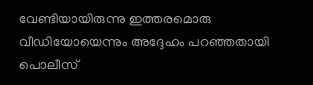വേണ്ടിയായിരുന്നു ഇത്തരമൊരു വീഡിയോയെന്നും അദ്ദേഹം പറഞ്ഞതായി പൊലീസ്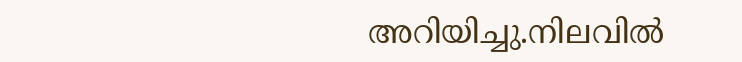അറിയിച്ചു.നിലവിൽ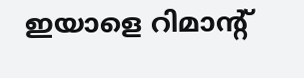ഇയാളെ റിമാന്റ്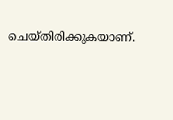ചെയ്തിരിക്കുകയാണ്.